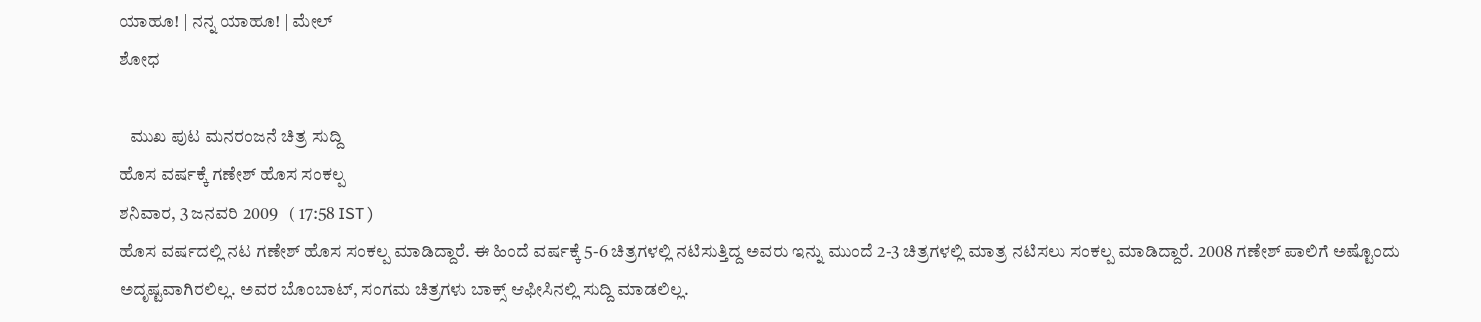ಯಾಹೂ! | ನನ್ನ ಯಾಹೂ! | ಮೇಲ್
ಶೋಧ

   ಮುಖ ಪುಟ ಮನರಂಜನೆ ಚಿತ್ರ ಸುದ್ದಿ
ಹೊಸ ವರ್ಷಕ್ಕೆ ಗಣೇಶ್ ಹೊಸ ಸಂಕಲ್ಪ
ಶನಿವಾರ, 3 ಜನವರಿ 2009   ( 17:58 IST )
ಹೊಸ ವರ್ಷದಲ್ಲಿ ನಟ ಗಣೇಶ್ ಹೊಸ ಸಂಕಲ್ಪ ಮಾಡಿದ್ದಾರೆ. ಈ ಹಿಂದೆ ವರ್ಷಕ್ಕೆ 5-6 ಚಿತ್ರಗಳಲ್ಲಿ ನಟಿಸುತ್ತಿದ್ದ ಅವರು ಇನ್ನು ಮುಂದೆ 2-3 ಚಿತ್ರಗಳಲ್ಲಿ ಮಾತ್ರ ನಟಿಸಲು ಸಂಕಲ್ಪ ಮಾಡಿದ್ದಾರೆ. 2008 ಗಣೇಶ್ ಪಾಲಿಗೆ ಅಷ್ಟೊಂದು ಅದೃಷ್ಟವಾಗಿರಲಿಲ್ಲ. ಅವರ ಬೊಂಬಾಟ್, ಸಂಗಮ ಚಿತ್ರಗಳು ಬಾಕ್ಸ್ ಆಫೀಸಿನಲ್ಲಿ ಸುದ್ದಿ ಮಾಡಲಿಲ್ಲ.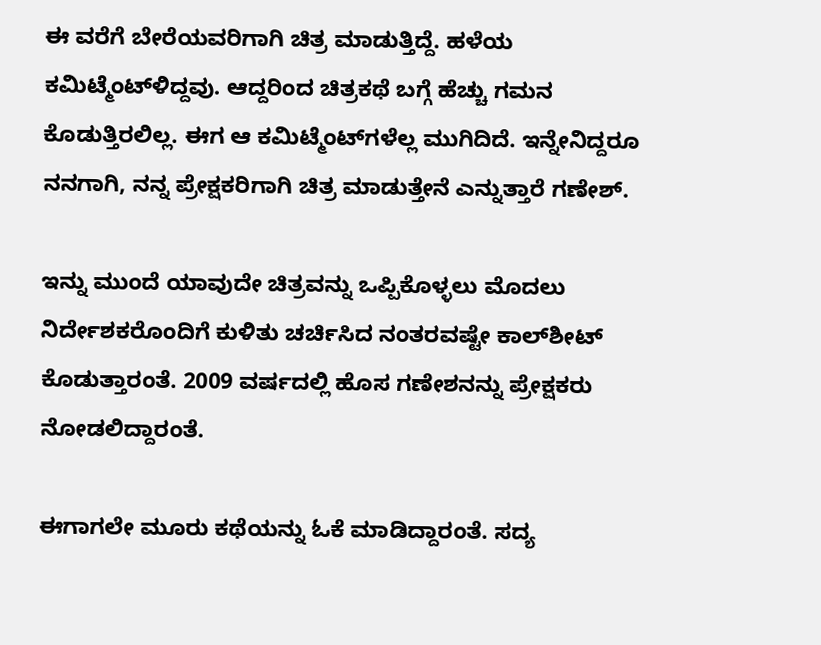ಈ ವರೆಗೆ ಬೇರೆಯವರಿಗಾಗಿ ಚಿತ್ರ ಮಾಡುತ್ತಿದ್ದೆ. ಹಳೆಯ ಕಮಿಟ್ಮೆಂಟ್‌ಳಿದ್ದವು. ಆದ್ದರಿಂದ ಚಿತ್ರಕಥೆ ಬಗ್ಗೆ ಹೆಚ್ಚು ಗಮನ ಕೊಡುತ್ತಿರಲಿಲ್ಲ. ಈಗ ಆ ಕಮಿಟ್ಮೆಂಟ್‌ಗಳೆಲ್ಲ ಮುಗಿದಿದೆ. ಇನ್ನೇನಿದ್ದರೂ ನನಗಾಗಿ, ನನ್ನ ಪ್ರೇಕ್ಷಕರಿಗಾಗಿ ಚಿತ್ರ ಮಾಡುತ್ತೇನೆ ಎನ್ನುತ್ತಾರೆ ಗಣೇಶ್.

ಇನ್ನು ಮುಂದೆ ಯಾವುದೇ ಚಿತ್ರವನ್ನು ಒಪ್ಪಿಕೊಳ್ಳಲು ಮೊದಲು ನಿರ್ದೇಶಕರೊಂದಿಗೆ ಕುಳಿತು ಚರ್ಚಿಸಿದ ನಂತರವಷ್ಟೇ ಕಾಲ್‌ಶೀಟ್ ಕೊಡುತ್ತಾರಂತೆ. 2009 ವರ್ಷದಲ್ಲಿ ಹೊಸ ಗಣೇಶನನ್ನು ಪ್ರೇಕ್ಷಕರು ನೋಡಲಿದ್ದಾರಂತೆ.

ಈಗಾಗಲೇ ಮ‌ೂರು ಕಥೆಯನ್ನು ಓಕೆ ಮಾಡಿದ್ದಾರಂತೆ. ಸದ್ಯ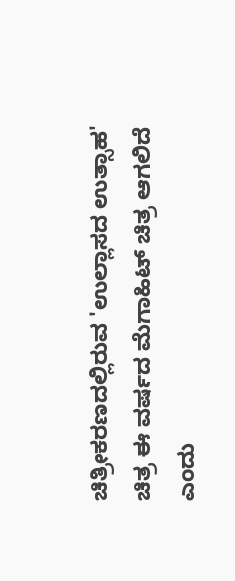ಚಿತ್ರೀಕರಣದಲ್ಲಿರುವ 'ಉಲ್ಲಾಸದ ಉತ್ಸಾಹ' ಚಿತ್ರ ಈ ವರ್ಷದ ಮೆಗಾಹಿಟ್ ಚಿತ್ರ ಆಗಲಿದೆ ಎಂದು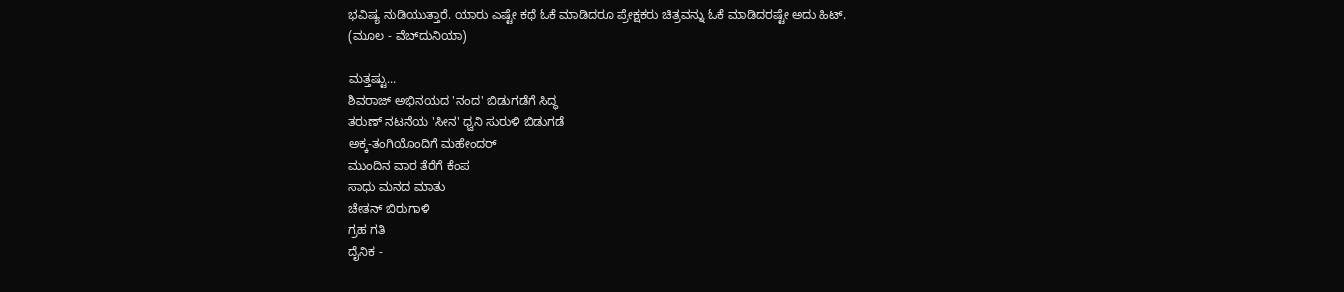ಭವಿಷ್ಯ ನುಡಿಯುತ್ತಾರೆ. ಯಾರು ಎಷ್ಟೇ ಕಥೆ ಓಕೆ ಮಾಡಿದರೂ ಪ್ರೇಕ್ಷಕರು ಚಿತ್ರವನ್ನು ಓಕೆ ಮಾಡಿದರಷ್ಟೇ ಅದು ಹಿಟ್.
(ಮೂಲ - ವೆಬ್‌ದುನಿಯಾ)

ಮತ್ತಷ್ಟು...
ಶಿವರಾಜ್ ಅಭಿನಯದ 'ನಂದ' ಬಿಡುಗಡೆಗೆ ಸಿದ್ಧ
ತರುಣ್ ನಟನೆಯ 'ಸೀನ' ಧ್ವನಿ ಸುರುಳಿ ಬಿಡುಗಡೆ
ಅಕ್ಕ-ತಂಗಿಯೊಂದಿಗೆ ಮಹೇಂದರ್
ಮುಂದಿನ ವಾರ ತೆರೆಗೆ ಕೆಂಪ
ಸಾಧು ಮನದ ಮಾತು
ಚೇತನ್ ಬಿರುಗಾಳಿ
ಗ್ರಹ ಗತಿ
ದೈನಿಕ -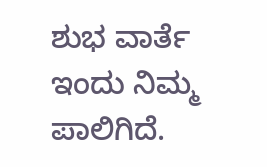ಶುಭ ವಾರ್ತೆ ಇಂದು ನಿಮ್ಮ ಪಾಲಿಗಿದೆ.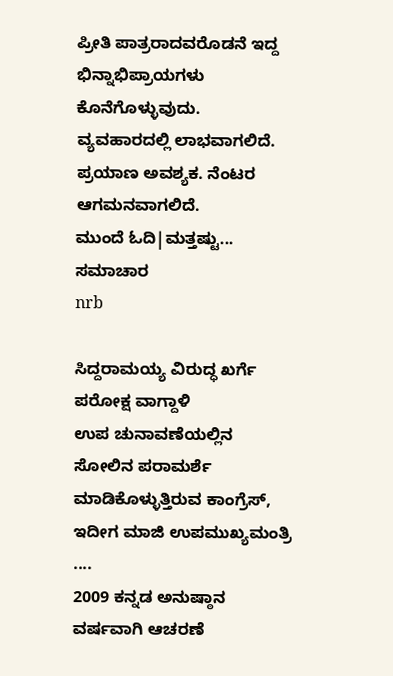ಪ್ರೀತಿ ಪಾತ್ರರಾದವರೊಡನೆ ಇದ್ದ ಭಿನ್ನಾಭಿಪ್ರಾಯಗಳು ಕೊನೆಗೊಳ್ಳುವುದು. ವ್ಯವಹಾರದಲ್ಲಿ ಲಾಭವಾಗಲಿದೆ. ಪ್ರಯಾಣ ಅವಶ್ಯಕ. ನೆಂಟರ ಆಗಮನವಾಗಲಿದೆ.
ಮುಂದೆ ಓದಿ|ಮತ್ತಷ್ಟು...
ಸಮಾಚಾರ
nrb

ಸಿದ್ದರಾಮಯ್ಯ ವಿರುದ್ಧ ಖರ್ಗೆ ಪರೋಕ್ಷ ವಾಗ್ದಾಳಿ
ಉಪ ಚುನಾವಣೆಯಲ್ಲಿನ ಸೋಲಿನ ಪರಾಮರ್ಶೆ ಮಾಡಿಕೊಳ್ಳುತ್ತಿರುವ ಕಾಂಗ್ರೆಸ್, ಇದೀಗ ಮಾಜಿ ಉಪಮುಖ್ಯಮಂತ್ರಿ ....
2009 ಕನ್ನಡ ಅನುಷ್ಠಾನ ವರ್ಷವಾಗಿ ಆಚರಣೆ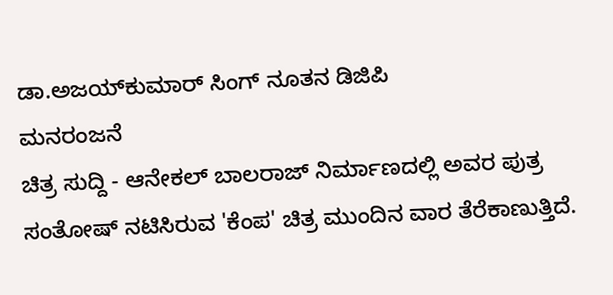ಡಾ.ಅಜಯ್‌ಕುಮಾರ್ ಸಿಂಗ್ ನೂತನ ಡಿಜಿಪಿ
ಮನರಂಜನೆ
ಚಿತ್ರ ಸುದ್ದಿ - ಆನೇಕಲ್ ಬಾಲರಾಜ್ ನಿರ್ಮಾಣದಲ್ಲಿ ಅವರ ಪುತ್ರ ಸಂತೋಷ್ ನಟಿಸಿರುವ 'ಕೆಂಪ' ಚಿತ್ರ ಮುಂದಿನ ವಾರ ತೆರೆಕಾಣುತ್ತಿದೆ.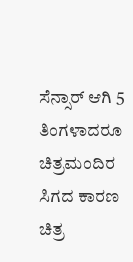ಸೆನ್ಸಾರ್ ಆಗಿ 5 ತಿಂಗಳಾದರೂ ಚಿತ್ರಮಂದಿರ ಸಿಗದ ಕಾರಣ ಚಿತ್ರ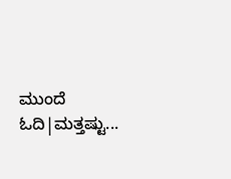ಮುಂದೆ ಓದಿ|ಮತ್ತಷ್ಟು...